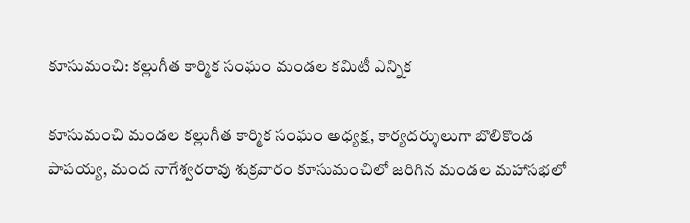కూసుమంచి: కల్లుగీత కార్మిక సంఘం మండల కమిటీ ఎన్నిక

కూసుమంచి మండల కల్లుగీత కార్మిక సంఘం అధ్యక్ష, కార్యదర్శులుగా బొలికొండ పాపయ్య, మంద నాగేశ్వరరావు శుక్రవారం కూసుమంచిలో జరిగిన మండల మహాసభలో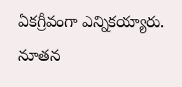ఏకగ్రీవంగా ఎన్నికయ్యారు. నూతన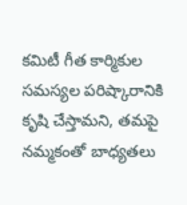కమిటీ గీత కార్మికుల సమస్యల పరిష్కారానికి కృషి చేస్తామని, తమపై నమ్మకంతో బాధ్యతలు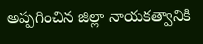అప్పగించిన జిల్లా నాయకత్వానికి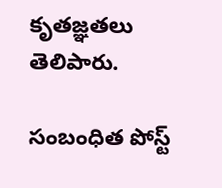కృతజ్ఞతలు తెలిపారు.

సంబంధిత పోస్ట్